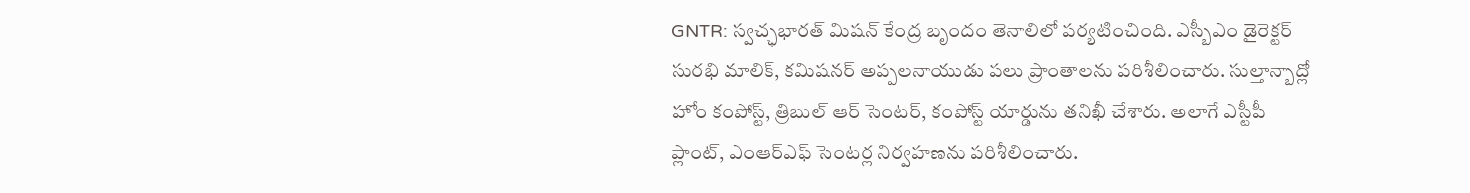GNTR: స్వచ్ఛభారత్ మిషన్ కేంద్ర బృందం తెనాలిలో పర్యటించింది. ఎస్బీఎం డైరెక్టర్ సురభి మాలిక్, కమిషనర్ అప్పలనాయుడు పలు ప్రాంతాలను పరిశీలించారు. సుల్తాన్బాద్లో హోం కంపోస్ట్, త్రిబుల్ ఆర్ సెంటర్, కంపోస్ట్ యార్డును తనిఖీ చేశారు. అలాగే ఎస్టీపీ ప్లాంట్, ఎంఆర్ఎఫ్ సెంటర్ల నిర్వహణను పరిశీలించారు.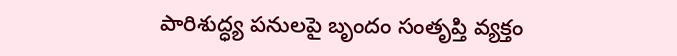పారిశుద్ధ్య పనులపై బృందం సంతృప్తి వ్యక్తం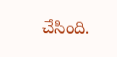చేసింది.